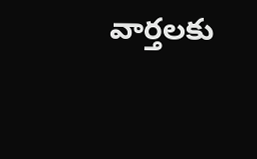వార్తలకు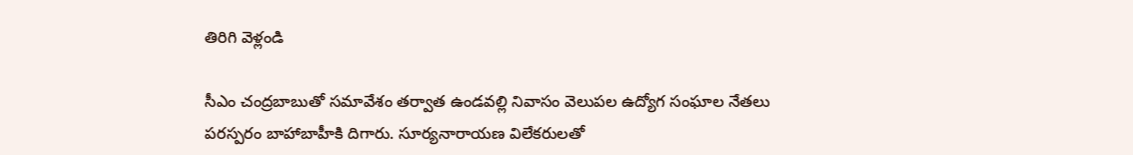తిరిగి వెళ్లండి

సీఎం చంద్రబాబుతో సమావేశం తర్వాత ఉండవల్లి నివాసం వెలుపల ఉద్యోగ సంఘాల నేతలు పరస్పరం బాహాబాహీకి దిగారు. సూర్యనారాయణ విలేకరులతో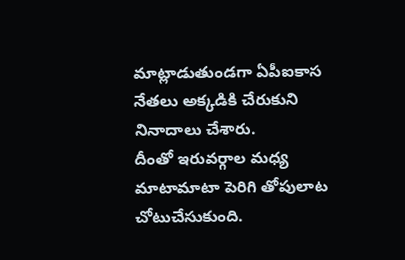మాట్లాడుతుండగా ఏపీఐకాస నేతలు అక్కడికి చేరుకుని నినాదాలు చేశారు.
దీంతో ఇరువర్గాల మధ్య మాటామాటా పెరిగి తోపులాట చోటుచేసుకుంది.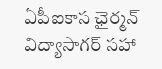ఏపీఐకాస ఛైర్మన్ విద్యాసాగర్ సహా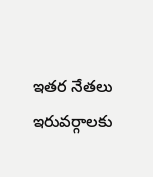ఇతర నేతలు ఇరువర్గాలకు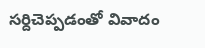సర్దిచెప్పడంతో వివాదం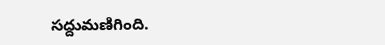సద్దుమణిగింది.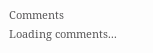Comments
Loading comments...